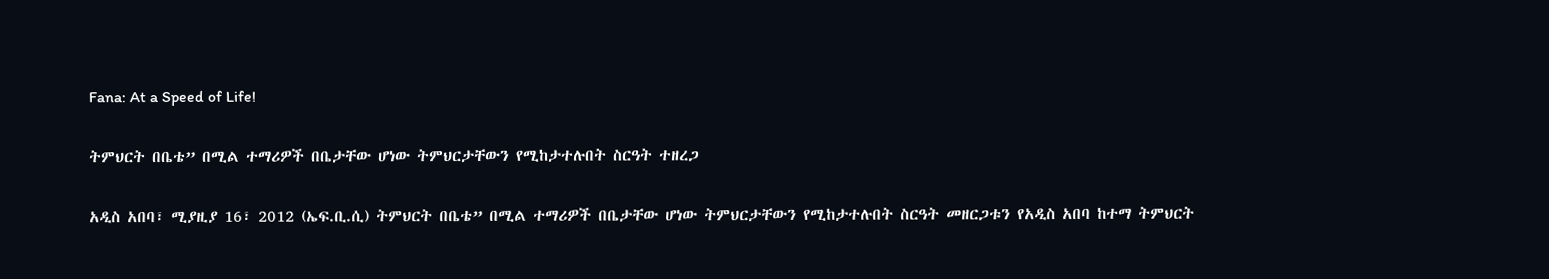Fana: At a Speed of Life!

ትምህርት በቤቴ” በሚል ተማሪዎች በቤታቸው ሆነው ትምህርታቸውን የሚከታተሉበት ስርዓት ተዘረጋ

አዲስ አበባ፣ ሚያዚያ 16፣ 2012 (ኤፍ.ቢ.ሲ) ትምህርት በቤቴ” በሚል ተማሪዎች በቤታቸው ሆነው ትምህርታቸውን የሚከታተሉበት ስርዓት መዘርጋቱን የአዲስ አበባ ከተማ ትምህርት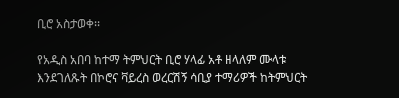ቢሮ አስታወቀ፡፡

የአዲስ አበባ ከተማ ትምህርት ቢሮ ሃላፊ አቶ ዘላለም ሙላቱ   እንደገለጹት በኮሮና ቫይረስ ወረርሽኝ ሳቢያ ተማሪዎች ከትምህርት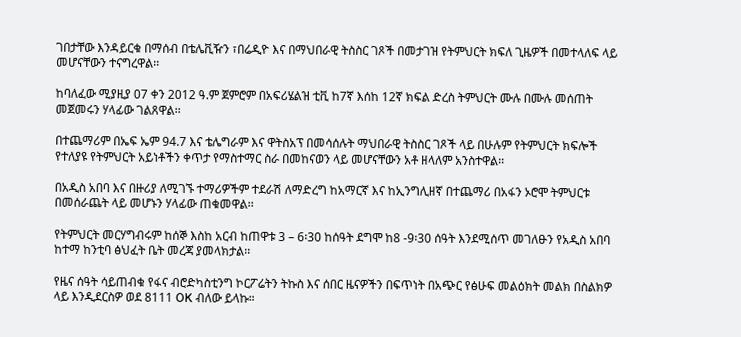ገበታቸው እንዳይርቁ በማሰብ በቴሌቪዥን ፣በሬዲዮ እና በማህበራዊ ትስስር ገጾች በመታገዝ የትምህርት ክፍለ ጊዜዎች በመተላለፍ ላይ መሆናቸውን ተናግረዋል፡፡

ከባለፈው ሚያዚያ 07 ቀን 2012 ዓ.ም ጀምሮም በአፍሪሄልዝ ቲቪ ከ7ኛ እሰከ 12ኛ ክፍል ድረስ ትምህርት ሙሉ በሙሉ መሰጠት መጀመሩን ሃላፊው ገልጸዋል፡፡

በተጨማሪም በኤፍ ኤም 94.7 እና ቴሌግራም እና ዋትስአፕ በመሳሰሉት ማህበራዊ ትስስር ገጾች ላይ በሁሉም የትምህርት ክፍሎች የተለያዩ የትምህርት አይነቶችን ቀጥታ የማስተማር ስራ በመከናወን ላይ መሆናቸውን አቶ ዘላለም አንስተዋል፡፡

በአዲስ አበባ እና በዙሪያ ለሚገኙ ተማሪዎችም ተደራሽ ለማድረግ ከአማርኛ እና ከኢንግሊዘኛ በተጨማሪ በአፋን ኦሮሞ ትምህርቱ በመሰራጨት ላይ መሆኑን ሃላፊው ጠቁመዋል፡፡

የትምህርት መርሃግብሩም ከሰኞ እስከ አርብ ከጠዋቱ 3 – 6፡30 ከሰዓት ደግሞ ከ8 -9፡30 ሰዓት እንደሚሰጥ መገለፁን የአዲስ አበባ ከተማ ከንቲባ ፅህፈት ቤት መረጃ ያመላክታል፡፡

የዜና ሰዓት ሳይጠብቁ የፋና ብሮድካስቲንግ ኮርፖሬትን ትኩስ እና ሰበር ዜናዎችን በፍጥነት በአጭር የፅሁፍ መልዕክት መልክ በስልክዎ ላይ እንዲደርስዎ ወደ 8111 OK ብለው ይላኩ።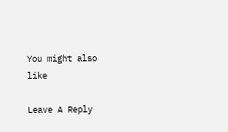You might also like

Leave A Reply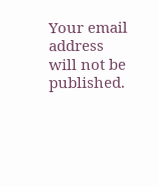Your email address will not be published.